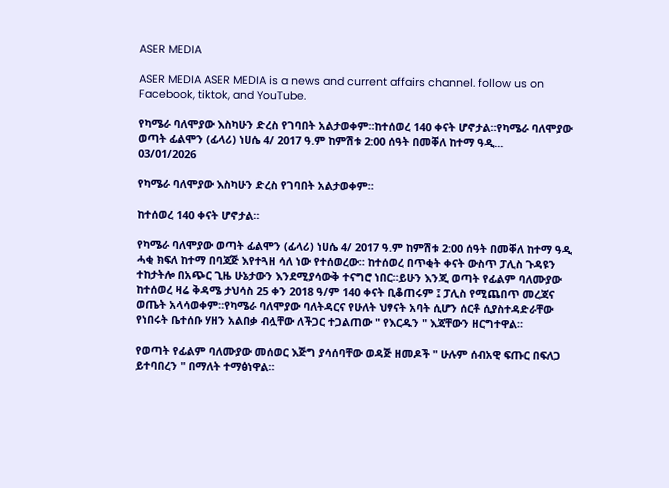ASER MEDIA

ASER MEDIA ASER MEDIA is a news and current affairs channel. follow us on Facebook, tiktok, and YouTube.

የካሜራ ባለሞያው እስካሁን ድረስ የገባበት አልታወቀም።ከተሰወረ 140 ቀናት ሆኖታል።የካሜራ ባለሞያው ወጣት ፊልሞን (ፊላሪ) ነሀሴ 4/ 2017 ዓ.ም ከምሽቱ 2:00 ሰዓት በመቐለ ከተማ ዓዲ...
03/01/2026

የካሜራ ባለሞያው እስካሁን ድረስ የገባበት አልታወቀም።

ከተሰወረ 140 ቀናት ሆኖታል።

የካሜራ ባለሞያው ወጣት ፊልሞን (ፊላሪ) ነሀሴ 4/ 2017 ዓ.ም ከምሽቱ 2:00 ሰዓት በመቐለ ከተማ ዓዲ ሓቂ ክፍለ ከተማ በባጃጅ እየተጓዘ ሳለ ነው የተሰወረው። ከተሰወረ በጥቂት ቀናት ውስጥ ፓሊስ ጉዳዩን ተከታትሎ በአጭር ጊዜ ሁኔታውን እንደሚያሳውቅ ተናግሮ ነበር።ይሁን እንጂ ወጣት የፊልም ባለሙያው ከተሰወረ ዛሬ ቅዳሜ ታህሳስ 25 ቀን 2018 ዓ/ም 140 ቀናት ቢቆጠሩም ፤ ፓሊስ የሚጨበጥ መረጃና ወጤት አላሳወቀም።የካሜራ ባለሞያው ባለትዳርና የሁለት ህፃናት አባት ሲሆን ሰርቶ ሲያስተዳድራቸው የነበሩት ቤተሰቡ ሃዘን አልበቃ ብሏቸው ለችጋር ተጋልጠው " የእርዱን " እጃቸውን ዘርግተዋል።

የወጣት የፊልም ባለሙያው መሰወር እጅግ ያሳሰባቸው ወዳጅ ዘመዶች " ሁሉም ሰብአዊ ፍጡር በፍለጋ ይተባበረን " በማለት ተማፅነዋል።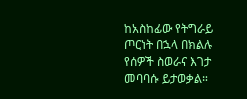ከአስከፊው የትግራይ ጦርነት በኋላ በክልሉ የሰዎች ስወራና እገታ መባባሱ ይታወቃል።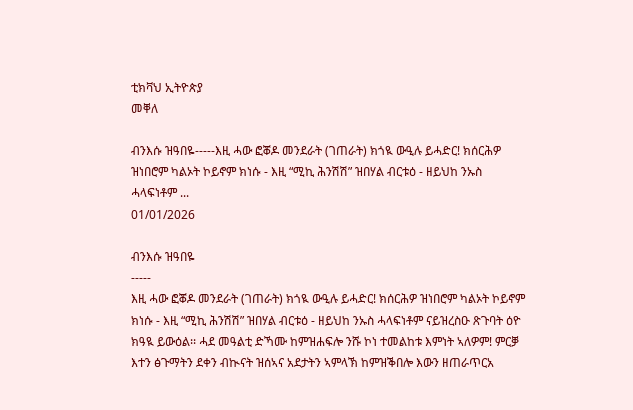ቲክቫህ ኢትዮጵያ
መቐለ

ብንእሱ ዝዓበዬ-----እዚ ሓው ፎቖዶ መንደራት (ገጠራት) ክጎዪ ውዒሉ ይሓድር! ክሰርሕዎ ዝነበሮም ካልኦት ኮይኖም ክነሱ - እዚ “ሚኪ ሕንሽሽ” ዝበሃል ብርቱዕ - ዘይህከ ንኡስ ሓላፍነቶም ...
01/01/2026

ብንእሱ ዝዓበዬ
-----
እዚ ሓው ፎቖዶ መንደራት (ገጠራት) ክጎዪ ውዒሉ ይሓድር! ክሰርሕዎ ዝነበሮም ካልኦት ኮይኖም ክነሱ - እዚ “ሚኪ ሕንሽሽ” ዝበሃል ብርቱዕ - ዘይህከ ንኡስ ሓላፍነቶም ናይዝረስዑ ጽጉባት ዕዮ ክዓዪ ይውዕል፡፡ ሓደ መዓልቲ ድኻሙ ከምዝሐፍሎ ንሹ ኮነ ተመልከቱ እምነት ኣለዎም! ምርቓ እተን ፅጉማትን ደቀን ብኲናት ዝሰኣና አደታትን ኣምላኽ ከምዝቕበሎ እውን ዘጠራጥርአ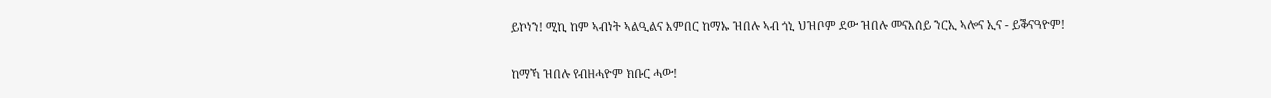ይኮነን! ሚኪ ከም ኣብነት ኣልዒልና እምበር ከማኡ ዝበሉ ኣብ ጎኒ ህዝቦም ደው ዝበሉ መናእሰይ ንርኢ ኣሎና ኢና - ይቕናዓዮም!

ከማኻ ዝበሉ የብዘሓዮም ክቡር ሓው!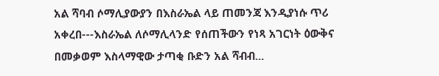አል ሻባብ ሶማሊያውያን በእስራኤል ላይ ጠመንጃ እንዲያነሱ ጥሪ አቀረበ---እስራኤል ለሶማሊላንድ የሰጠችውን የነጻ አገርነት ዕውቅና በመቃወም እስላማዊው ታጣቂ ቡድን አል ሻብብ...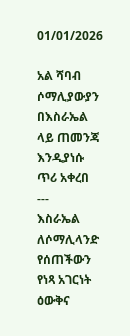01/01/2026

አል ሻባብ ሶማሊያውያን በእስራኤል ላይ ጠመንጃ እንዲያነሱ ጥሪ አቀረበ
---
እስራኤል ለሶማሊላንድ የሰጠችውን የነጻ አገርነት ዕውቅና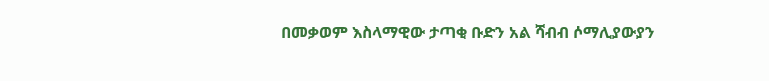በመቃወም እስላማዊው ታጣቂ ቡድን አል ሻብብ ሶማሊያውያን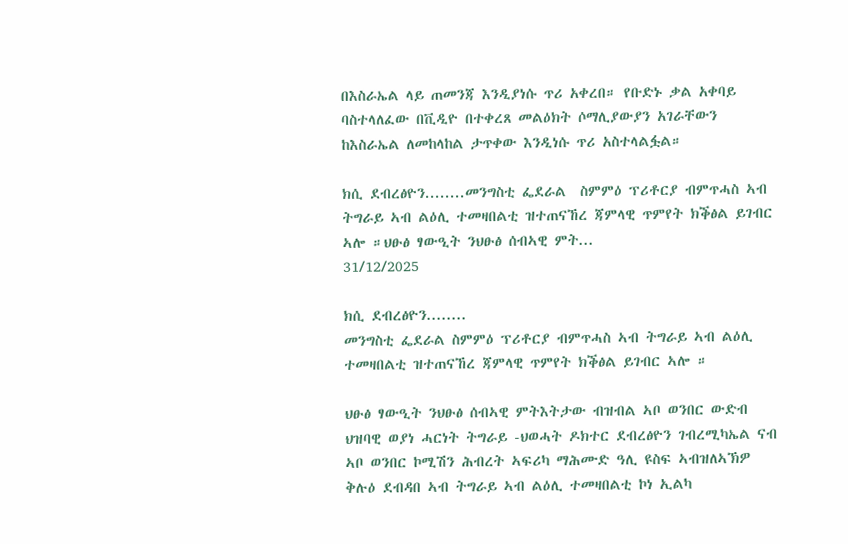በእስራኤል ላይ ጠመንጃ እንዲያነሱ ጥሪ አቀረበ። የቡድኑ ቃል አቀባይ ባስተላለፈው በቪዲዮ በተቀረጸ መልዕክት ሶማሊያውያን አገራቸውን ከእስራኤል ለመከላከል ታጥቀው እንዲነሱ ጥሪ አስተላልፏል።

ክሲ ደብረፅዮን........መንግስቲ ፌደራል  ስምምዕ ፕሪቶርያ ብምጥሓስ ኣብ ትግራይ ኣብ ልዕሊ ተመዛበልቲ ዝተጠናኸረ ጃምላዊ ጥምየት ክቕፅል ይገብር ኣሎ ።ህፁፅ ፃውዒት ንህፁፅ ሰብኣዊ ምት...
31/12/2025

ክሲ ደብረፅዮን........
መንግስቲ ፌደራል ስምምዕ ፕሪቶርያ ብምጥሓስ ኣብ ትግራይ ኣብ ልዕሊ ተመዛበልቲ ዝተጠናኸረ ጃምላዊ ጥምየት ክቕፅል ይገብር ኣሎ ።

ህፁፅ ፃውዒት ንህፁፅ ሰብኣዊ ምትእትታው ብዝብል ኣቦ ወንበር ውድብ ህዝባዊ ወያነ ሓርነት ትግራይ -ህወሓት ዶክተር ደብረፅዮን ገብረሚካኤል ናብ ኣቦ ወንበር ኮሚሽን ሕብረት ኣፍሪካ ማሕሙድ ዓሊ ዩስፍ ኣብዝለኣኽዎ ቅሉዕ ደብዳበ ኣብ ትግራይ ኣብ ልዕሊ ተመዛበልቲ ኮነ ኢልካ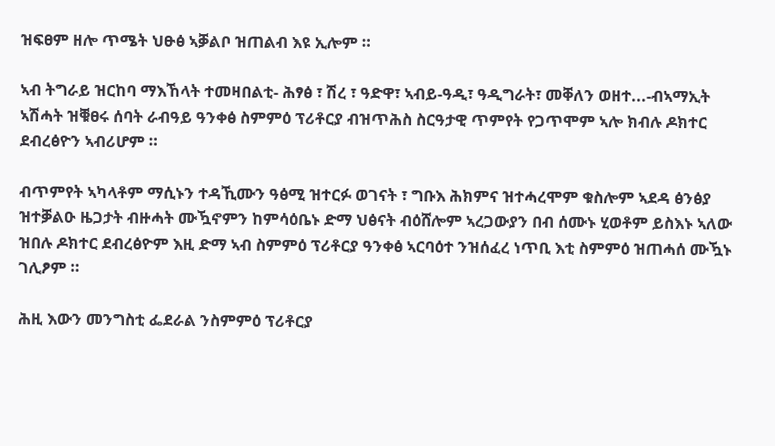ዝፍፀም ዘሎ ጥሜት ህፁፅ ኣቓልቦ ዝጠልብ እዩ ኢሎም ።

ኣብ ትግራይ ዝርከባ ማእኸላት ተመዛበልቲ- ሕፃፅ ፣ ሽረ ፣ ዓድዋ፣ ኣብይ-ዓዲ፣ ዓዲግራት፣ መቐለን ወዘተ...-ብኣማኢት ኣሽሓት ዝቑፀሩ ሰባት ራብዓይ ዓንቀፅ ስምምዕ ፕሪቶርያ ብዝጥሕስ ስርዓታዊ ጥምየት የጋጥሞም ኣሎ ክብሉ ዶክተር ደብረፅዮን ኣብሪሆም ።

ብጥምየት ኣካላቶም ማሲኑን ተዳኺሙን ዓፅሚ ዝተርፉ ወገናት ፣ ግቡእ ሕክምና ዝተሓረሞም ቁስሎም ኣደዳ ፅንፅያ ዝተቓልዑ ዜጋታት ብዙሓት ሙዃኖምን ከምሳዕቤኑ ድማ ህፅናት ብዕሸሎም ኣረጋውያን በብ ሰሙኑ ሂወቶም ይስእኑ ኣለው ዝበሉ ዶክተር ደብረፅዮም እዚ ድማ ኣብ ስምምዕ ፕሪቶርያ ዓንቀፅ ኣርባዕተ ንዝሰፈረ ነጥቢ እቲ ስምምዕ ዝጠሓሰ ሙዃኑ ገሊፆም ።

ሕዚ እውን መንግስቲ ፌደራል ንስምምዕ ፕሪቶርያ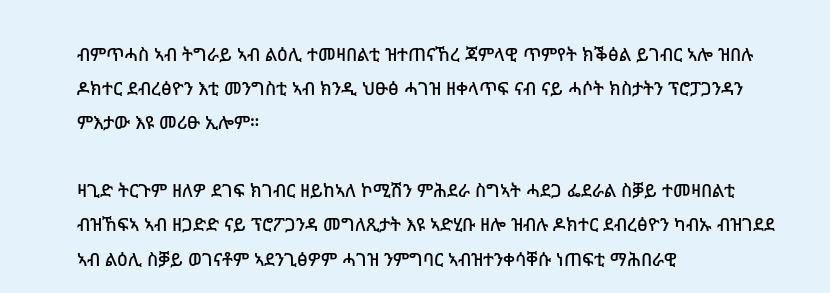ብምጥሓስ ኣብ ትግራይ ኣብ ልዕሊ ተመዛበልቲ ዝተጠናኸረ ጃምላዊ ጥምየት ክቕፅል ይገብር ኣሎ ዝበሉ ዶክተር ደብረፅዮን እቲ መንግስቲ ኣብ ክንዲ ህፁፅ ሓገዝ ዘቀላጥፍ ናብ ናይ ሓሶት ክስታትን ፕሮፓጋንዳን ምእታው እዩ መሪፁ ኢሎም።

ዛጊድ ትርጉም ዘለዎ ደገፍ ክገብር ዘይከኣለ ኮሚሽን ምሕደራ ስግኣት ሓደጋ ፌደራል ስቓይ ተመዛበልቲ ብዝኸፍኣ ኣብ ዘጋድድ ናይ ፕሮፖጋንዳ መግለጺታት እዩ ኣድሂቡ ዘሎ ዝብሉ ዶክተር ደብረፅዮን ካብኡ ብዝገደደ ኣብ ልዕሊ ስቓይ ወገናቶም ኣደንጊፅዎም ሓገዝ ንምግባር ኣብዝተንቀሳቐሱ ነጠፍቲ ማሕበራዊ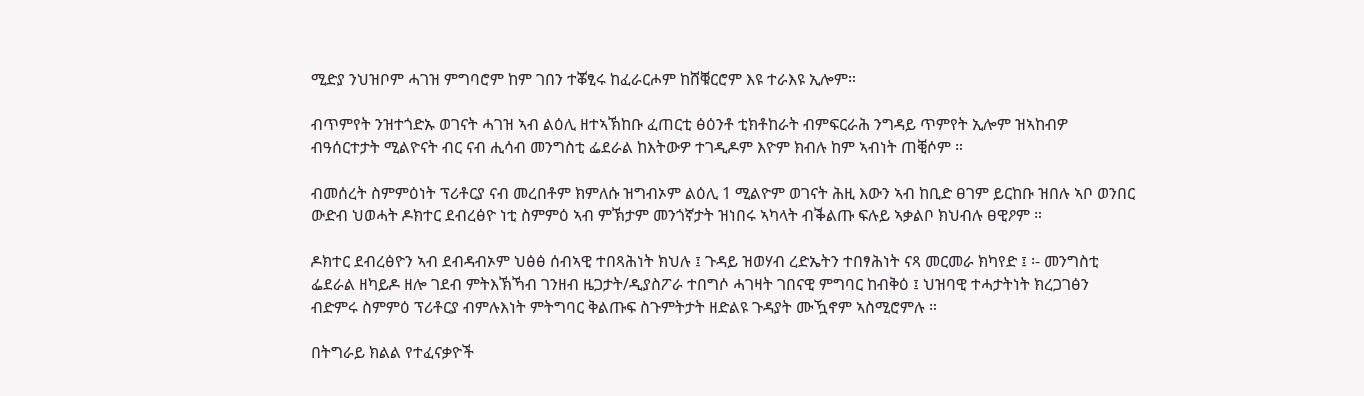ሚድያ ንህዝቦም ሓገዝ ምግባሮም ከም ገበን ተቖፂሩ ከፈራርሖም ከሸቑርሮም እዩ ተራእዩ ኢሎም።

ብጥምየት ንዝተጎድኡ ወገናት ሓገዝ ኣብ ልዕሊ ዘተኣኽከቡ ፈጠርቲ ፅዕንቶ ቲክቶከራት ብምፍርራሕ ንግዳይ ጥምየት ኢሎም ዝኣከብዎ ብዓሰርተታት ሚልዮናት ብር ናብ ሒሳብ መንግስቲ ፌደራል ከእትውዎ ተገዲዶም እዮም ክብሉ ከም ኣብነት ጠቒሶም ።

ብመሰረት ስምምዕነት ፕሪቶርያ ናብ መረበቶም ክምለሱ ዝግብኦም ልዕሊ 1 ሚልዮም ወገናት ሕዚ እውን ኣብ ከቢድ ፀገም ይርከቡ ዝበሉ ኣቦ ወንበር ውድብ ህወሓት ዶክተር ደብረፅዮ ነቲ ስምምዕ ኣብ ምኽታም መንጎኛታት ዝነበሩ ኣካላት ብቕልጡ ፍሉይ ኣቃልቦ ክህብሉ ፀዊዖም ።

ዶክተር ደብረፅዮን ኣብ ደብዳብኦም ህፅፅ ሰብኣዊ ተበጻሕነት ክህሉ ፤ ጉዳይ ዝወሃብ ረድኤትን ተበፃሕነት ናጻ መርመራ ክካየድ ፤ ፡- መንግስቲ ፌደራል ዘካይዶ ዘሎ ገደብ ምትእኽኻብ ገንዘብ ዜጋታት/ዲያስፖራ ተበግሶ ሓገዛት ገበናዊ ምግባር ከብቅዕ ፤ ህዝባዊ ተሓታትነት ክረጋገፅን ብድምሩ ስምምዕ ፕሪቶርያ ብምሉእነት ምትግባር ቅልጡፍ ስጉምትታት ዘድልዩ ጉዳያት ሙዃኖም ኣስሚሮምሉ ።

በትግራይ ክልል የተፈናቃዮች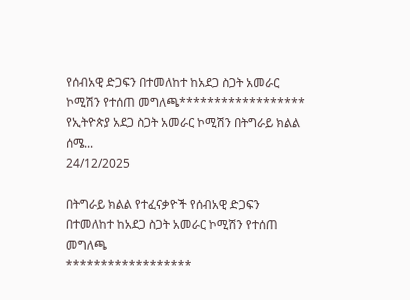የሰብአዊ ድጋፍን በተመለከተ ከአደጋ ስጋት አመራር ኮሚሽን የተሰጠ መግለጫ****************** የኢትዮጵያ አደጋ ስጋት አመራር ኮሚሽን በትግራይ ክልል ሰሜ...
24/12/2025

በትግራይ ክልል የተፈናቃዮች የሰብአዊ ድጋፍን በተመለከተ ከአደጋ ስጋት አመራር ኮሚሽን የተሰጠ መግለጫ
******************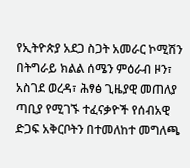የኢትዮጵያ አደጋ ስጋት አመራር ኮሚሽን በትግራይ ክልል ሰሜን ምዕራብ ዞን፣ አስገደ ወረዳ፣ ሕፃፅ ጊዜያዊ መጠለያ ጣቢያ የሚገኙ ተፈናቃዮች የሰብአዊ ድጋፍ አቅርቦትን በተመለከተ መግለጫ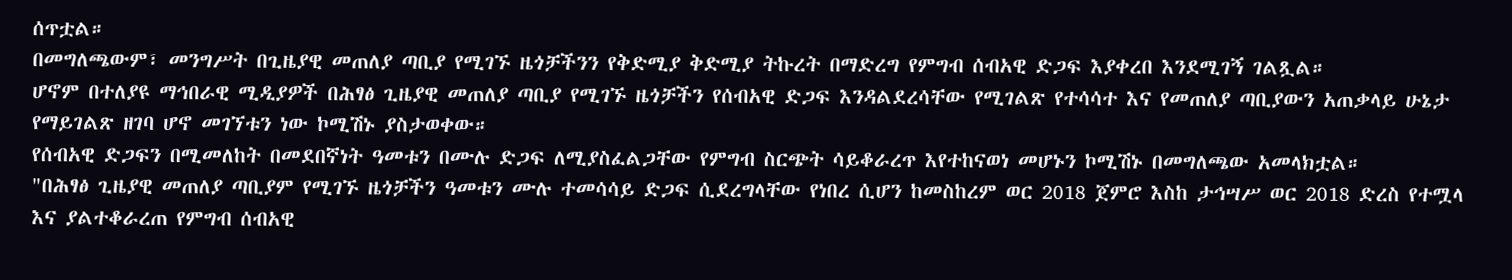ሰጥቷል።
በመግለጫውም፣ መንግሥት በጊዜያዊ መጠለያ ጣቢያ የሚገኙ ዜጎቻችንን የቅድሚያ ቅድሚያ ትኩረት በማድረግ የምግብ ሰብአዊ ድጋፍ እያቀረበ እንደሚገኝ ገልጿል።
ሆኖም በተለያዩ ማኅበራዊ ሚዲያዎች በሕፃፅ ጊዜያዊ መጠለያ ጣቢያ የሚገኙ ዜጎቻችን የሰብአዊ ድጋፍ እንዳልደረሳቸው የሚገልጽ የተሳሳተ እና የመጠለያ ጣቢያውን አጠቃላይ ሁኔታ የማይገልጽ ዘገባ ሆኖ መገኘቱን ነው ኮሚሽኑ ያስታወቀው።
የሰብአዊ ድጋፍን በሚመለከት በመደበኛነት ዓመቱን በሙሉ ድጋፍ ለሚያስፈልጋቸው የምግብ ስርጭት ሳይቆራረጥ እየተከናወነ መሆኑን ኮሚሽኑ በመግለጫው አመላክቷል።
"በሕፃፅ ጊዜያዊ መጠለያ ጣቢያም የሚገኙ ዜጎቻችን ዓመቱን ሙሉ ተመሳሳይ ድጋፍ ሲደረግላቸው የነበረ ሲሆን ከመስከረም ወር 2018 ጀምሮ እስከ ታኅሣሥ ወር 2018 ድረስ የተሟላ እና ያልተቆራረጠ የምግብ ሰብአዊ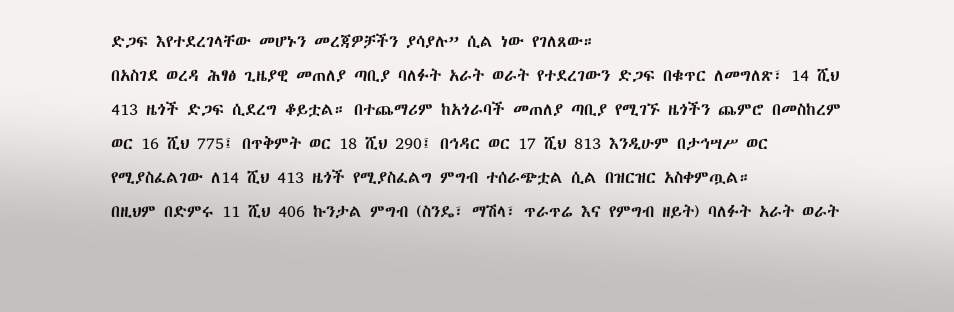ድጋፍ እየተደረገላቸው መሆኑን መረጃዎቻችን ያሳያሉ” ሲል ነው የገለጸው።
በአስገደ ወረዳ ሕፃፅ ጊዜያዊ መጠለያ ጣቢያ ባለፉት አራት ወራት የተደረገውን ድጋፍ በቁጥር ለመግለጽ፣ 14 ሺህ 413 ዜጎች ድጋፍ ሲደረግ ቆይቷል። በተጨማሪም ከአጎራባች መጠለያ ጣቢያ የሚገኙ ዜጎችን ጨምሮ በመስከረም ወር 16 ሺህ 775፤ በጥቅምት ወር 18 ሺህ 290፤ በኅዳር ወር 17 ሺህ 813 እንዲሁም በታኅሣሥ ወር የሚያስፈልገው ለ14 ሺህ 413 ዜጎች የሚያስፈልግ ምግብ ተሰራጭቷል ሲል በዝርዝር አስቀምጧል።
በዚህም በድምሩ 11 ሺህ 406 ኩንታል ምግብ (ስንዴ፣ ማሽላ፣ ጥራጥሬ እና የምግብ ዘይት) ባለፉት አራት ወራት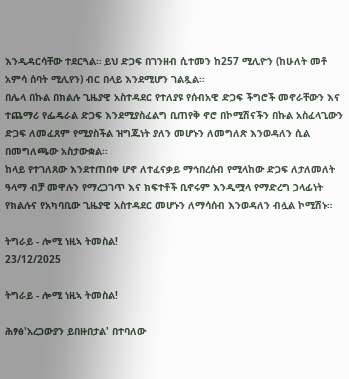እንዲዳርሳቸው ተደርጓል። ይህ ድጋፍ በገንዘብ ሲተመን ከ257 ሚሊዮን (ከሁለት መቶ አምሳ ሰባት ሚሊየን) ብር በላይ እንደሚሆን ገልጿል።
በሌላ በኩል በክልሉ ጊዜያዊ አስተዳደር የተለያዩ የሰብአዊ ድጋፍ ችግሮች መኖራቸውን እና ተጨማሪ የፌዴራል ድጋፍ እንደሚያስፈልግ ቢጠየቅ ኖሮ በኮሚሽናችን በኩል አስፈላጊውን ድጋፍ ለመፈጸም የሚያስችል ዝግጁነት ያለን መሆኑን ለመግለጽ እንወዳለን ሲል በመግለጫው አስታውቋል።
ከላይ የተገለጸው እንደተጠበቀ ሆኖ ለተፈናቃይ ማኅበረሰብ የሚላከው ድጋፍ ለታለመለት ዓላማ ብቻ መዋሉን የማረጋገጥ እና ክፍተቶች ቢኖሩም እንዲሟላ የማድረግ ኃላፊነት የክልሉና የአካባቢው ጊዜያዊ አስተዳደር መሆኑን ለማሳሰብ እንወዳለን ብሏል ኮሚሽኑ።

ትግራይ - ሎሚ ነዚኣ ትመስል!
23/12/2025

ትግራይ - ሎሚ ነዚኣ ትመስል!

ሕፃፅ'አረጋውያን ይበዙበታል' በተባለው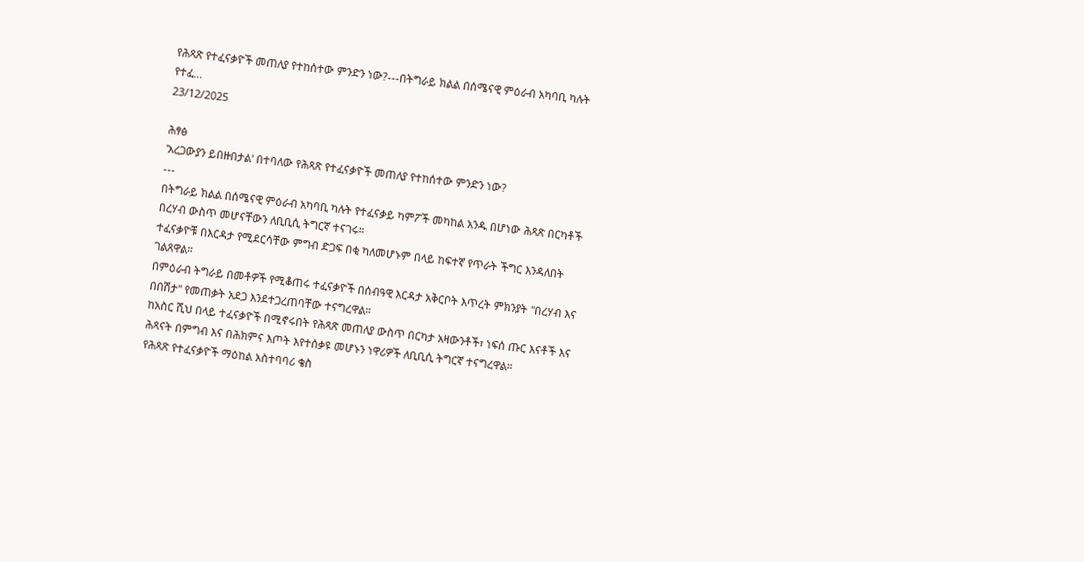የሕጻጽ የተፈናቃዮች መጠለያ የተከሰተው ምንድን ነው?---በትግራይ ክልል በሰሜናዊ ምዕራብ አካባቢ ካሉት የተፈ...
23/12/2025

ሕፃፅ
'አረጋውያን ይበዙበታል' በተባለው የሕጻጽ የተፈናቃዮች መጠለያ የተከሰተው ምንድን ነው?
---
በትግራይ ክልል በሰሜናዊ ምዕራብ አካባቢ ካሉት የተፈናቃይ ካምፖች መካከል አንዱ በሆነው ሕጻጽ በርካቶች በረሃብ ውስጥ መሆናቸውን ለቢቢሲ ትግርኛ ተናገሩ።
ተፈናቃዮቹ በእርዳታ የሚደርሳቸው ምግብ ድጋፍ በቂ ካለመሆኑም በላይ ከፍተኛ የጥራት ችግር እንዳለበት ገልጸዋል።
በምዕራብ ትግራይ በመቶዎች የሚቆጠሩ ተፈናቃዮች በሰብዓዊ እርዳታ አቅርቦት እጥረት ምክንያት "በረሃብ እና በበሽታ" የመጠቃት አደጋ እንደተጋረጠባቸው ተናግረዋል።
ከአስር ሺህ በላይ ተፈናቃዮች በሚኖሩበት የሕጻጽ መጠለያ ውስጥ በርካታ አዛውንቶች፣ ነፍሰ ጡር እናቶች እና ሕጻናት በምግብ እና በሕክምና እጦት እየተሰቃዩ መሆኑን ነዋሪዎች ለቢቢሲ ትግርኛ ተናግረዋል።
የሕጻጽ የተፈናቃዮች ማዕከል አስተባባሪ ቄስ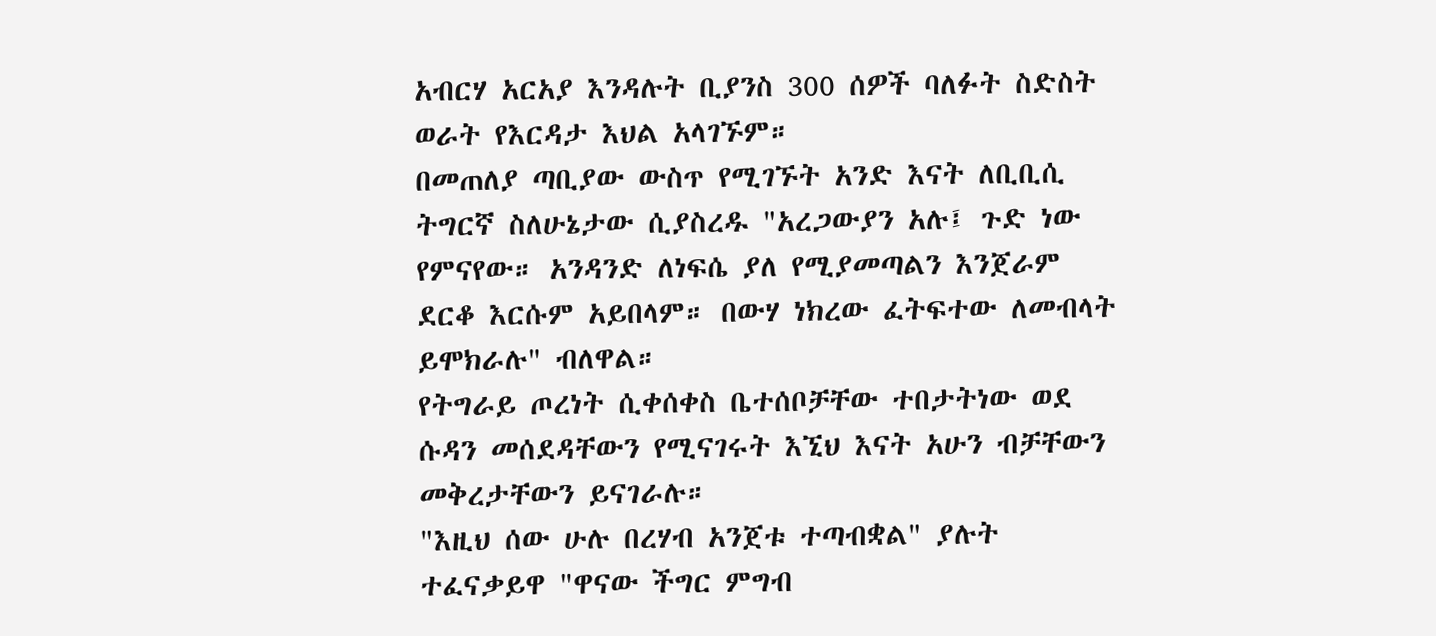አብርሃ አርአያ እንዳሉት ቢያንስ 300 ሰዎች ባለፉት ስድስት ወራት የእርዳታ እህል አላገኙም።
በመጠለያ ጣቢያው ውስጥ የሚገኙት አንድ እናት ለቢቢሲ ትግርኛ ስለሁኔታው ሲያስረዱ "አረጋውያን አሉ፤ ጉድ ነው የምናየው። አንዳንድ ለነፍሴ ያለ የሚያመጣልን እንጀራም ደርቆ እርሱም አይበላም። በውሃ ነክረው ፈትፍተው ለመብላት ይሞክራሉ" ብለዋል።
የትግራይ ጦረነት ሲቀሰቀስ ቤተሰቦቻቸው ተበታትነው ወደ ሱዳን መሰደዳቸውን የሚናገሩት እኚህ እናት አሁን ብቻቸውን መቅረታቸውን ይናገራሉ።
"እዚህ ሰው ሁሉ በረሃብ አንጀቱ ተጣብቋል" ያሉት ተፈናቃይዋ "ዋናው ችግር ምግብ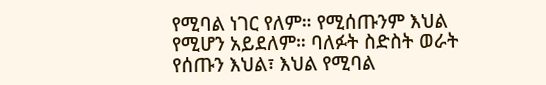የሚባል ነገር የለም። የሚሰጡንም እህል የሚሆን አይደለም። ባለፉት ስድስት ወራት የሰጡን እህል፣ እህል የሚባል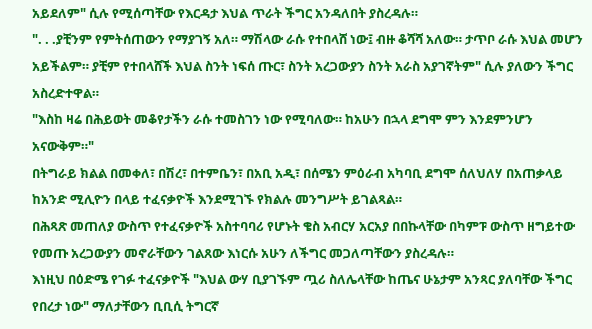አይደለም" ሲሉ የሚሰጣቸው የእርዳታ እህል ጥራት ችግር አንዳለበት ያስረዳሉ።
". . .ያቺንም የምትሰጠውን የማያገኝ አለ። ማሽላው ራሱ የተበላሸ ነው፤ ብዙ ቆሻሻ አለው። ታጥቦ ራሱ እህል መሆን አይችልም። ያቺም የተበላሸች እህል ስንት ነፍሰ ጡር፣ ስንት አረጋውያን ስንት አራስ አያገኛትም" ሲሉ ያለውን ችግር አስረድተዋል።
"እስከ ዛሬ በሕይወት መቆየታችን ራሱ ተመስገን ነው የሚባለው። ከአሁን በኋላ ደግሞ ምን እንደምንሆን አናውቅም።"
በትግራይ ክልል በመቀለ፣ በሽረ፣ በተምቤን፣ በአቢ አዲ፣ በሰሜን ምዕራብ አካባቢ ደግሞ ሰለህለሃ በአጠቃላይ ከአንድ ሚሊዮን በላይ ተፈናቃዮች እንደሚገኙ የክልሉ መንግሥት ይገልጻል።
በሕጻጽ መጠለያ ውስጥ የተፈናቃዮች አስተባባሪ የሆኑት ቄስ አብርሃ አርአያ በበኩላቸው በካምፑ ውስጥ ዘግይተው የመጡ አረጋውያን መኖራቸውን ገልጸው እነርሱ አሁን ለችግር መጋለጣቸውን ያስረዳሉ።
እነዚህ በዕድሜ የገፉ ተፈናቃዮች "እህል ውሃ ቢያገኙም ጧሪ ስለሌላቸው ከጤና ሁኔታም አንጻር ያለባቸው ችግር የበረታ ነው" ማለታቸውን ቢቢሲ ትግርኛ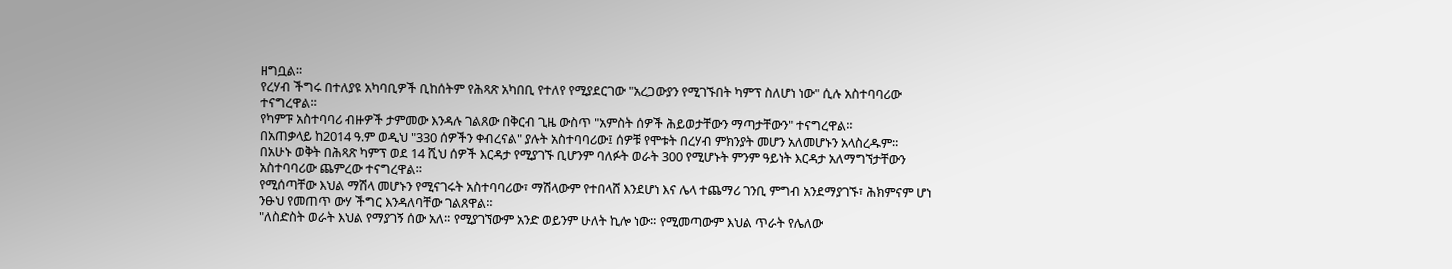ዘግቧል።
የረሃብ ችግሩ በተለያዩ አካባቢዎች ቢከሰትም የሕጻጽ አካበቢ የተለየ የሚያደርገው "አረጋውያን የሚገኙበት ካምፕ ስለሆነ ነው" ሲሉ አስተባባሪው ተናግረዋል።
የካምፑ አስተባባሪ ብዙዎች ታምመው እንዳሉ ገልጸው በቅርብ ጊዜ ውስጥ "አምስት ሰዎች ሕይወታቸውን ማጣታቸውን" ተናግረዋል።
በአጠቃላይ ከ2014 ዓ.ም ወዲህ "330 ሰዎችን ቀብረናል" ያሉት አስተባባሪው፤ ሰዎቹ የሞቱት በረሃብ ምክንያት መሆን አለመሆኑን አላስረዱም።
በአሁኑ ወቅት በሕጻጽ ካምፕ ወደ 14 ሺህ ሰዎች እርዳታ የሚያገኙ ቢሆንም ባለፉት ወራት 300 የሚሆኑት ምንም ዓይነት እርዳታ አለማግኘታቸውን አስተባባሪው ጨምረው ተናግረዋል።
የሚሰጣቸው እህል ማሽላ መሆኑን የሚናገሩት አስተባባሪው፣ ማሽላውም የተበላሸ እንደሆነ እና ሌላ ተጨማሪ ገንቢ ምግብ አንደማያገኙ፣ ሕክምናም ሆነ ንፁህ የመጠጥ ውሃ ችግር እንዳለባቸው ገልጸዋል።
"ለስድስት ወራት እህል የማያገኝ ሰው አለ። የሚያገኘውም አንድ ወይንም ሁለት ኪሎ ነው። የሚመጣውም እህል ጥራት የሌለው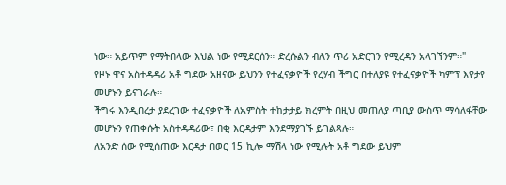ነው። አይጥም የማትበላው እህል ነው የሚደርሰን። ድረሱልን ብለን ጥሪ አድርገን የሚረዳን አላገኘንም።"
የዞኑ ዋና አስተዳዳሪ አቶ ግደው አዘናው ይህንን የተፈናቃዮች የረሃብ ችግር በተለያዩ የተፈናቃዮች ካምፕ እየታየ መሆኑን ይናገራሉ።
ችግሩ እንዲበረታ ያደረገው ተፈናቃዮች ለአምስት ተከታታይ ክረምት በዚህ መጠለያ ጣቢያ ውስጥ ማሳለፋቸው መሆኑን የጠቀሱት አስተዳዳሪው፣ በቂ እርዳታም እንደማያገኙ ይገልጻሉ።
ለአንድ ሰው የሚሰጠው እርዳታ በወር 15 ኪሎ ማሽላ ነው የሚሉት አቶ ግደው ይህም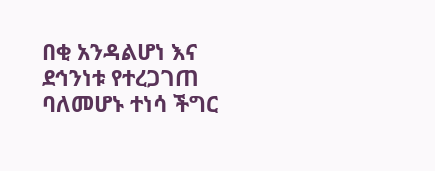በቂ አንዳልሆነ እና ደኅንነቱ የተረጋገጠ ባለመሆኑ ተነሳ ችግር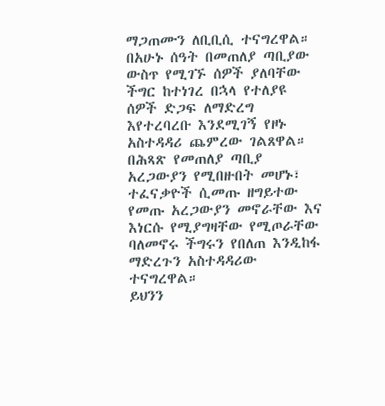ማጋጠሙን ለቢቢሲ ተናግረዋል።
በአሁኑ ሰዓት በመጠለያ ጣቢያው ውስጥ የሚገኙ ሰዎች ያለባቸው ችግር ከተነገረ በኋላ የተለያዩ ሰዎች ድጋፍ ለማድረግ እየተረባረቡ እንደሚገኝ የዞኑ አስተዳዳሪ ጨምረው ገልጸዋል።
በሕጻጽ የመጠለያ ጣቢያ አረጋውያን የሚበዙበት መሆኑ፣ ተፈናቃዮች ሲመጡ ዘግይተው የመጡ አረጋውያን መኖራቸው እና እነርሱ የሚያግዛቸው የሚጦራቸው ባለመኖሩ ችግሩን የበለጠ እንዲከፋ ማድረጉን አስተዳዳሪው ተናግረዋል።
ይህንን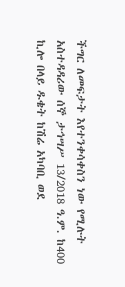ችግር ለመፍታት እየተንቀሳቀስን ነው የሚሉት አስተዳዳሪው ሰኞ ታኅሣሥ 13/2018 ዓ.ም. ከ400 ኪሎ በላይ ዱቄት ከሽሬ አካባቢ ወደ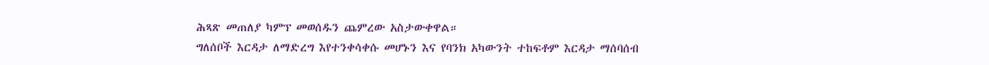ሕጻጽ መጠለያ ካምፕ መወሰዱን ጨምረው አስታውቀዋል።
ግለሰቦች እርዳታ ለማድረግ እየተንቀሳቀሱ መሆኑን እና የባንክ አካውንት ተከፍቶም እርዳታ ማሰባሰብ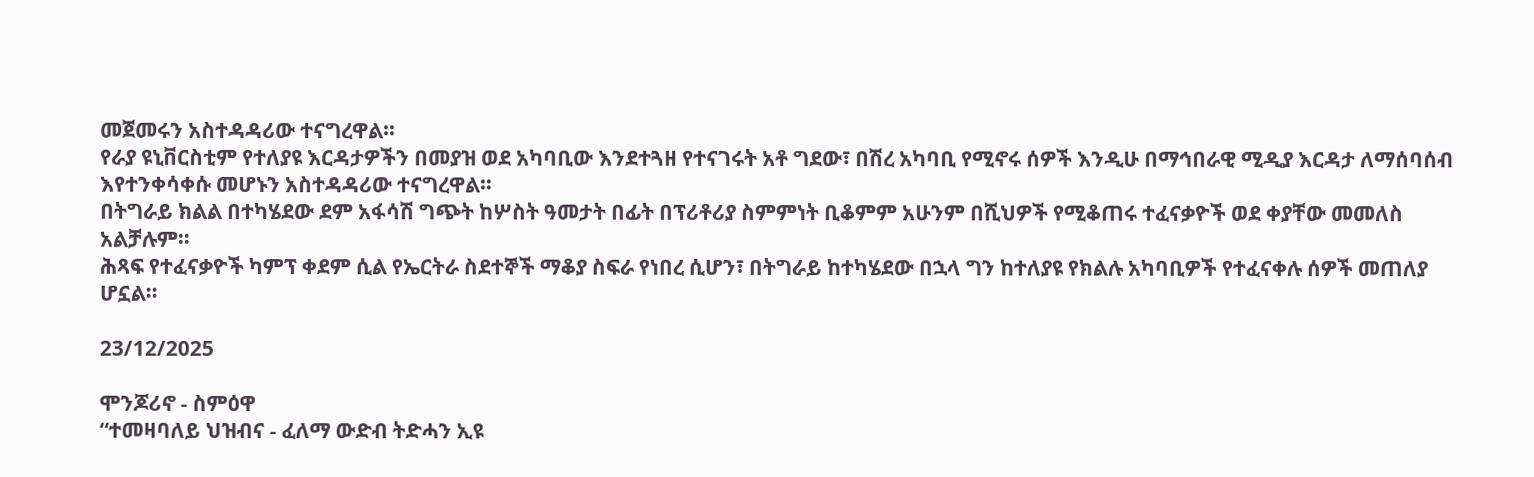መጀመሩን አስተዳዳሪው ተናግረዋል።
የራያ ዩኒቨርስቲም የተለያዩ እርዳታዎችን በመያዝ ወደ አካባቢው እንደተጓዘ የተናገሩት አቶ ግደው፣ በሽረ አካባቢ የሚኖሩ ሰዎች እንዲሁ በማኅበራዊ ሚዲያ እርዳታ ለማሰባሰብ እየተንቀሳቀሱ መሆኑን አስተዳዳሪው ተናግረዋል።
በትግራይ ክልል በተካሄደው ደም አፋሳሽ ግጭት ከሦስት ዓመታት በፊት በፕሪቶሪያ ስምምነት ቢቆምም አሁንም በሺህዎች የሚቆጠሩ ተፈናቃዮች ወደ ቀያቸው መመለስ አልቻሉም።
ሕጻፍ የተፈናቃዮች ካምፕ ቀደም ሲል የኤርትራ ስደተኞች ማቆያ ስፍራ የነበረ ሲሆን፣ በትግራይ ከተካሄደው በኋላ ግን ከተለያዩ የክልሉ አካባቢዎች የተፈናቀሉ ሰዎች መጠለያ ሆኗል።

23/12/2025

ሞንጆሪኖ - ስምዕዋ
“ተመዛባለይ ህዝብና - ፈለማ ውድብ ትድሓን ኢዩ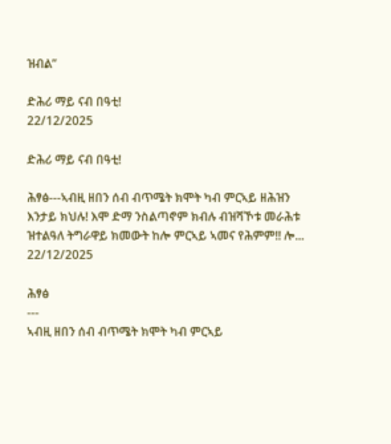ዝብል”

ድሕሪ ማይ ናብ በዓቲ!
22/12/2025

ድሕሪ ማይ ናብ በዓቲ!

ሕፃፅ---ኣብዚ ዘበን ሰብ ብጥሜት ክሞት ካብ ምርኣይ ዘሕዝን እንታይ ክህሉ! እሞ ድማ ንስልጣኖም ክብሉ ብዝሻኾቱ መራሕቱ ዝተልዓለ ትግራዋይ ክመውት ከሎ ምርኣይ ኣመና የሕምም!! ሎ...
22/12/2025

ሕፃፅ
---
ኣብዚ ዘበን ሰብ ብጥሜት ክሞት ካብ ምርኣይ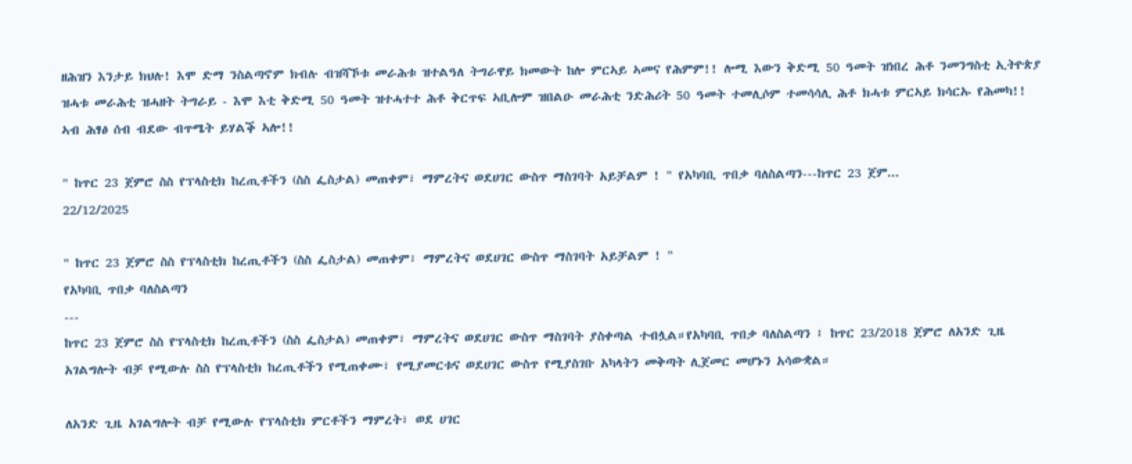ዘሕዝን እንታይ ክህሉ! እሞ ድማ ንስልጣኖም ክብሉ ብዝሻኾቱ መራሕቱ ዝተልዓለ ትግራዋይ ክመውት ከሎ ምርኣይ ኣመና የሕምም!! ሎሚ እውን ቅድሚ 50 ዓመት ዝነበረ ሕቶ ንመንግስቲ ኢትዮጵያ ዝሓቱ መራሕቲ ዝሓዘት ትግራይ - እሞ እቲ ቅድሚ 50 ዓመት ዝተሓተተ ሕቶ ቅርጥፍ ኣቢሎም ዝበልዑ መራሕቲ ንድሕሪት 50 ዓመት ተመሊሶም ተመሳሳሊ ሕቶ ክሓቱ ምርኣይ ክሳርኡ የሕመካ!!
ኣብ ሕፃፅ ሰብ ብደው ብጥሜት ይሃልቕ ኣሎ!!

" ከጥር 23 ጀምሮ ስስ የፕላስቲክ ከረጢቶችን (ስስ ፌስታል) መጠቀም፣ ማምረትና ወደሀገር ውስጥ ማስገባት አይቻልም ! " የአካባቢ ጥበቃ ባለስልጣን---ከጥር 23 ጀም...
22/12/2025

" ከጥር 23 ጀምሮ ስስ የፕላስቲክ ከረጢቶችን (ስስ ፌስታል) መጠቀም፣ ማምረትና ወደሀገር ውስጥ ማስገባት አይቻልም ! "
የአካባቢ ጥበቃ ባለስልጣን
---
ከጥር 23 ጀምሮ ስስ የፕላስቲክ ከረጢቶችን (ስስ ፌስታል) መጠቀም፣ ማምረትና ወደሀገር ውስጥ ማስገባት ያስቀጣል ተብሏል።የአካባቢ ጥበቃ ባለስልጣን ፤ ከጥር 23/2018 ጀምሮ ለአንድ ጊዜ አገልግሎት ብቻ የሚውሉ ስስ የፕላስቲክ ከረጢቶችን የሚጠቀሙ፣ የሚያመርቱና ወደሀገር ውስጥ የሚያስገቡ አካላትን መቅጣት ሊጀመር መሆኑን አሳውቋል።

ለአንድ ጊዜ አገልግሎት ብቻ የሚውሉ የፕላስቲክ ምርቶችን ማምረት፣ ወደ ሀገር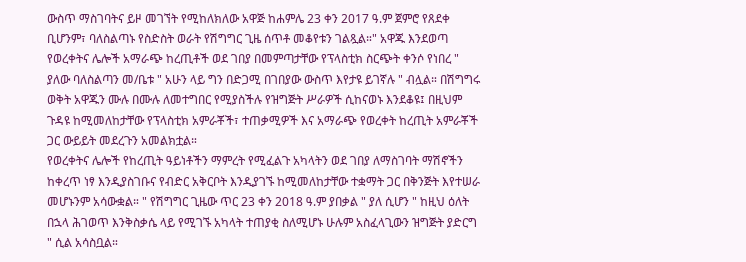ውስጥ ማስገባትና ይዞ መገኘት የሚከለክለው አዋጅ ከሐምሌ 23 ቀን 2017 ዓ.ም ጀምሮ የጸደቀ ቢሆንም፣ ባለስልጣኑ የስድስት ወራት የሽግግር ጊዜ ሰጥቶ መቆየቱን ገልጿል።" አዋጁ እንደወጣ የወረቀትና ሌሎች አማራጭ ከረጢቶች ወደ ገበያ በመምጣታቸው የፕላስቲክ ስርጭት ቀንሶ የነበረ " ያለው ባለስልጣን መ/ቤቱ " አሁን ላይ ግን በድጋሚ በገበያው ውስጥ እየታዩ ይገኛሉ " ብሏል። በሽግግሩ ወቅት አዋጁን ሙሉ በሙሉ ለመተግበር የሚያስችሉ የዝግጅት ሥራዎች ሲከናወኑ እንደቆዩ፤ በዚህም ጉዳዩ ከሚመለከታቸው የፕላስቲክ አምራቾች፣ ተጠቃሚዎች እና አማራጭ የወረቀት ከረጢት አምራቾች ጋር ውይይት መደረጉን አመልክቷል።
የወረቀትና ሌሎች የከረጢት ዓይነቶችን ማምረት የሚፈልጉ አካላትን ወደ ገበያ ለማስገባት ማሽኖችን ከቀረጥ ነፃ እንዲያስገቡና የብድር አቅርቦት እንዲያገኙ ከሚመለከታቸው ተቋማት ጋር በቅንጅት እየተሠራ መሆኑንም አሳውቋል። " የሽግግር ጊዜው ጥር 23 ቀን 2018 ዓ.ም ያበቃል " ያለ ሲሆን " ከዚህ ዕለት በኋላ ሕገወጥ እንቅስቃሴ ላይ የሚገኙ አካላት ተጠያቂ ስለሚሆኑ ሁሉም አስፈላጊውን ዝግጅት ያድርግ " ሲል አሳስቧል።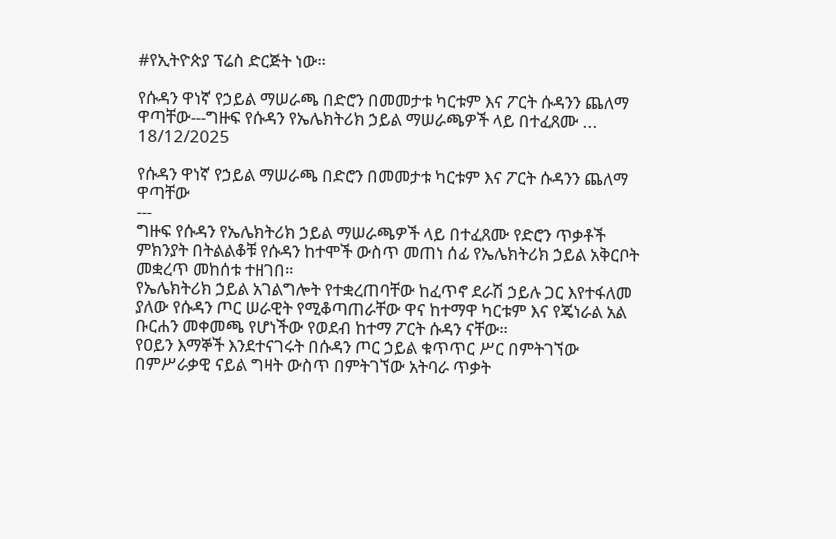#የኢትዮጵያ ፕሬስ ድርጅት ነው።

የሱዳን ዋነኛ የኃይል ማሠራጫ በድሮን በመመታቱ ካርቱም እና ፖርት ሱዳንን ጨለማ ዋጣቸው---ግዙፍ የሱዳን የኤሌክትሪክ ኃይል ማሠራጫዎች ላይ በተፈጸሙ ...
18/12/2025

የሱዳን ዋነኛ የኃይል ማሠራጫ በድሮን በመመታቱ ካርቱም እና ፖርት ሱዳንን ጨለማ ዋጣቸው
---
ግዙፍ የሱዳን የኤሌክትሪክ ኃይል ማሠራጫዎች ላይ በተፈጸሙ የድሮን ጥቃቶች ምክንያት በትልልቆቹ የሱዳን ከተሞች ውስጥ መጠነ ሰፊ የኤሌክትሪክ ኃይል አቅርቦት መቋረጥ መከሰቱ ተዘገበ።
የኤሌክትሪክ ኃይል አገልግሎት የተቋረጠባቸው ከፈጥኖ ደራሽ ኃይሉ ጋር እየተፋለመ ያለው የሱዳን ጦር ሠራዊት የሚቆጣጠራቸው ዋና ከተማዋ ካርቱም እና የጄነራል አል ቡርሐን መቀመጫ የሆነችው የወደብ ከተማ ፖርት ሱዳን ናቸው።
የዐይን እማኞች እንደተናገሩት በሱዳን ጦር ኃይል ቁጥጥር ሥር በምትገኘው በምሥራቃዊ ናይል ግዛት ውስጥ በምትገኘው አትባራ ጥቃት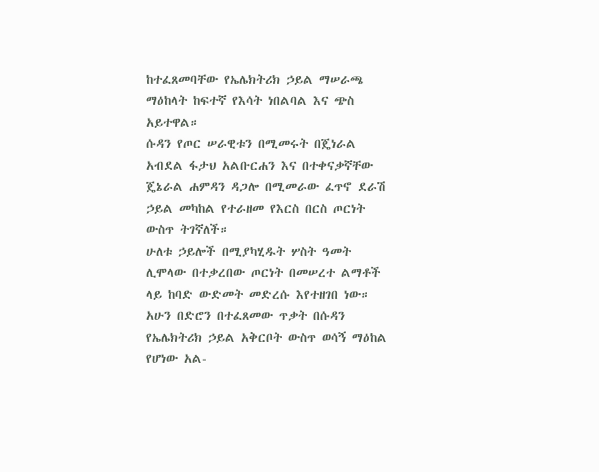ከተፈጸመባቸው የኤሌክትሪክ ኃይል ማሠራጫ ማዕከላት ከፍተኛ የእሳት ነበልባል እና ጭስ አይተዋል።
ሱዳን የጦር ሠራዊቱን በሚመሩት በጄነራል አብደል ፋታህ አልቡርሐን እና በተቀናቃኛቸው ጄኔራል ሐምዳን ዳጋሎ በሚመራው ፈጥኖ ደራሽ ኃይል መካከል የተራዘመ የእርስ በርስ ጦርነት ውስጥ ትገኛለች።
ሁለቱ ኃይሎች በሚያካሂዱት ሦስት ዓመት ሊሞላው በተቃረበው ጦርነት በመሠረተ ልማቶች ላይ ከባድ ውድመት መድረሱ እየተዘገበ ነው።
አሁን በድሮን በተፈጸመው ጥቃት በሱዳን የኤሌክትሪክ ኃይል አቅርቦት ውስጥ ወሳኝ ማዕከል የሆነው አል-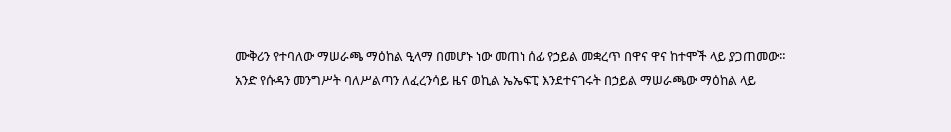ሙቅሪን የተባለው ማሠራጫ ማዕከል ዒላማ በመሆኑ ነው መጠነ ሰፊ የኃይል መቋረጥ በዋና ዋና ከተሞች ላይ ያጋጠመው።
አንድ የሱዳን መንግሥት ባለሥልጣን ለፈረንሳይ ዜና ወኪል ኤኤፍፒ እንደተናገሩት በኃይል ማሠራጫው ማዕከል ላይ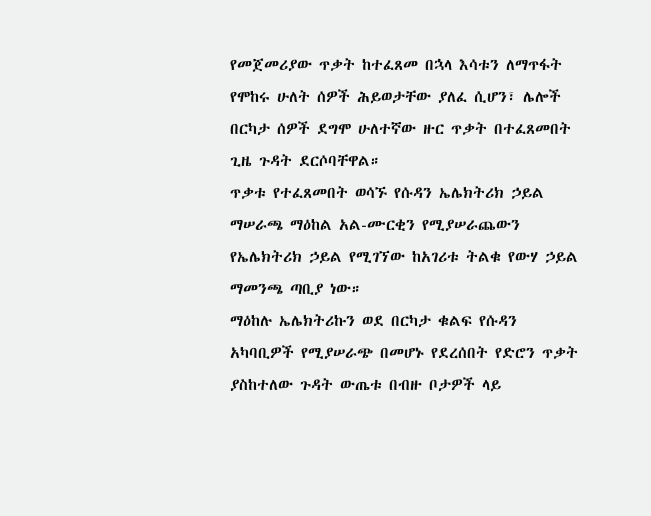የመጀመሪያው ጥቃት ከተፈጸመ በኋላ እሳቱን ለማጥፋት የሞከሩ ሁለት ሰዎች ሕይወታቸው ያለፈ ሲሆን፣ ሌሎች በርካታ ሰዎች ደግሞ ሁለተኛው ዙር ጥቃት በተፈጸመበት ጊዜ ጉዳት ደርሶባቸዋል።
ጥቃቱ የተፈጸመበት ወሳኙ የሱዳን ኤሌክትሪክ ኃይል ማሠራጫ ማዕከል አል-ሙርቂን የሚያሠራጨውን የኤሌክትሪክ ኃይል የሚገኘው ከአገሪቱ ትልቁ የውሃ ኃይል ማመንጫ ጣቢያ ነው።
ማዕከሉ ኤሌክትሪኩን ወደ በርካታ ቁልፍ የሱዳን አካባቢዎች የሚያሠራጭ በመሆኑ የደረሰበት የድሮን ጥቃት ያስከተለው ጉዳት ውጤቱ በብዙ ቦታዎች ላይ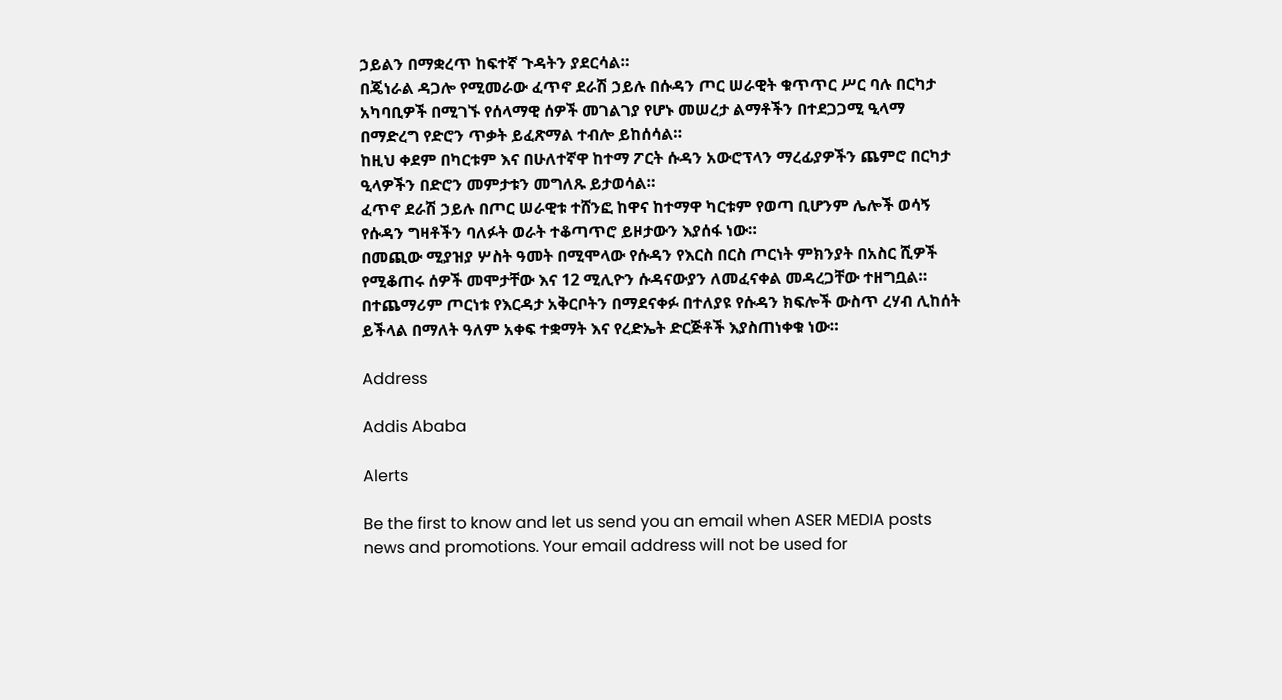ኃይልን በማቋረጥ ከፍተኛ ጉዳትን ያደርሳል።
በጄነራል ዳጋሎ የሚመራው ፈጥኖ ደራሽ ኃይሉ በሱዳን ጦር ሠራዊት ቁጥጥር ሥር ባሉ በርካታ አካባቢዎች በሚገኙ የሰላማዊ ሰዎች መገልገያ የሆኑ መሠረታ ልማቶችን በተደጋጋሚ ዒላማ በማድረግ የድሮን ጥቃት ይፈጽማል ተብሎ ይከሰሳል።
ከዚህ ቀደም በካርቱም እና በሁለተኛዋ ከተማ ፖርት ሱዳን አውሮፕላን ማረፊያዎችን ጨምሮ በርካታ ዒላዎችን በድሮን መምታቱን መግለጹ ይታወሳል።
ፈጥኖ ደራሽ ኃይሉ በጦር ሠራዊቱ ተሸንፎ ከዋና ከተማዋ ካርቱም የወጣ ቢሆንም ሌሎች ወሳኝ የሱዳን ግዛቶችን ባለፉት ወራት ተቆጣጥሮ ይዞታውን እያሰፋ ነው።
በመጪው ሚያዝያ ሦስት ዓመት በሚሞላው የሱዳን የእርስ በርስ ጦርነት ምክንያት በአስር ሺዎች የሚቆጠሩ ሰዎች መሞታቸው እና 12 ሚሊዮን ሱዳናውያን ለመፈናቀል መዳረጋቸው ተዘግቧል።
በተጨማሪም ጦርነቱ የእርዳታ አቅርቦትን በማደናቀፉ በተለያዩ የሱዳን ክፍሎች ውስጥ ረሃብ ሊከሰት ይችላል በማለት ዓለም አቀፍ ተቋማት እና የረድኤት ድርጅቶች እያስጠነቀቁ ነው።

Address

Addis Ababa

Alerts

Be the first to know and let us send you an email when ASER MEDIA posts news and promotions. Your email address will not be used for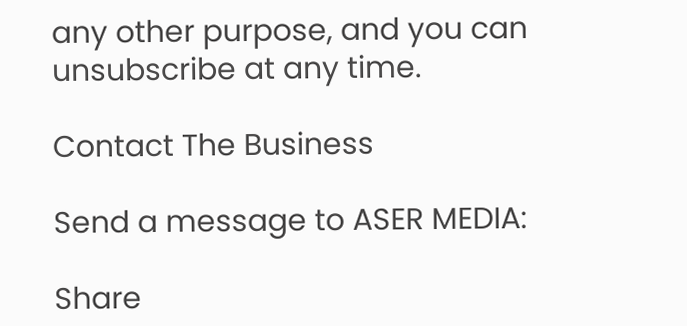any other purpose, and you can unsubscribe at any time.

Contact The Business

Send a message to ASER MEDIA:

Share